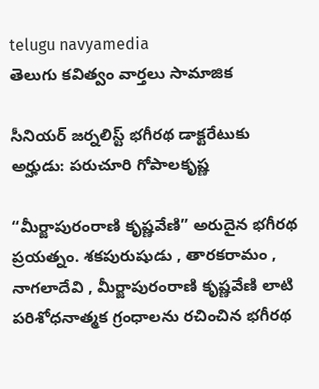telugu navyamedia
తెలుగు కవిత్వం వార్తలు సామాజిక

సీనియర్ జర్నలిస్ట్ భగీరథ డాక్టరేటుకు అర్హుడు: పరుచూరి గోపాలకృష్ణ

“మీర్జాపురంరాణి కృష్ణవేణి” అరుదైన భగీరథ ప్రయత్నం. శకపురుషుడు , తారకరామం , నాగలాదేవి , మీర్జాపురంరాణి కృష్ణవేణి లాటి పరిశోధనాత్మక గ్రంధాలను రచించిన భగీరథ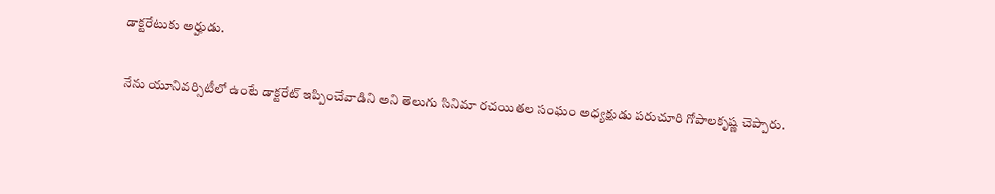డాక్టరేటుకు అర్హుడు.

నేను యూనివర్సిటీలో ఉంటే డాక్టరేట్ ఇప్పించేవాడిని అని తెలుగు సినిమా రచయితల సంఘం అధ్యక్షుడు పరుచూరి గోపాలకృష్ణ చెప్పారు.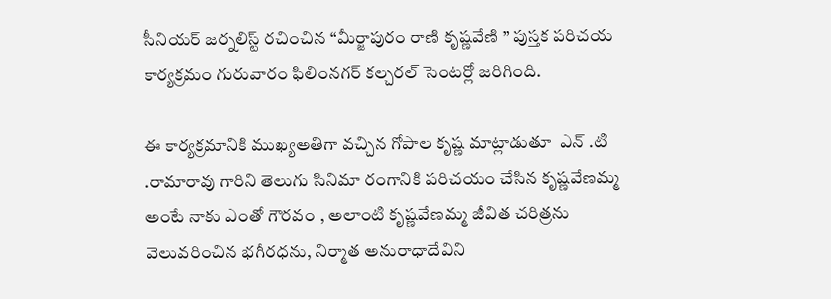సీనియర్ జర్నలిస్ట్ రచించిన “మీర్జాపురం రాణి కృష్ణవేణి ” పుస్తక పరిచయ కార్యక్రమం గురువారం ఫిలింనగర్ కల్చరల్ సెంటర్లో జరిగింది.

ఈ కార్యక్రమానికి ముఖ్యఅతిగా వచ్చిన గోపాల కృష్ణ మాట్లాడుతూ  ఎన్ .టి .రామారావు గారిని తెలుగు సినిమా రంగానికి పరిచయం చేసిన కృష్ణవేణమ్మ అంటే నాకు ఎంతో గౌరవం , అలాంటి కృష్ణవేణమ్మ జీవిత చరిత్రను వెలువరించిన భగీరధను, నిర్మాత అనురాధాదేవిని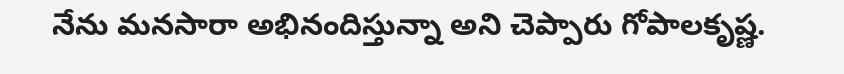నేను మనసారా అభినందిస్తున్నా అని చెప్పారు గోపాలకృష్ణ.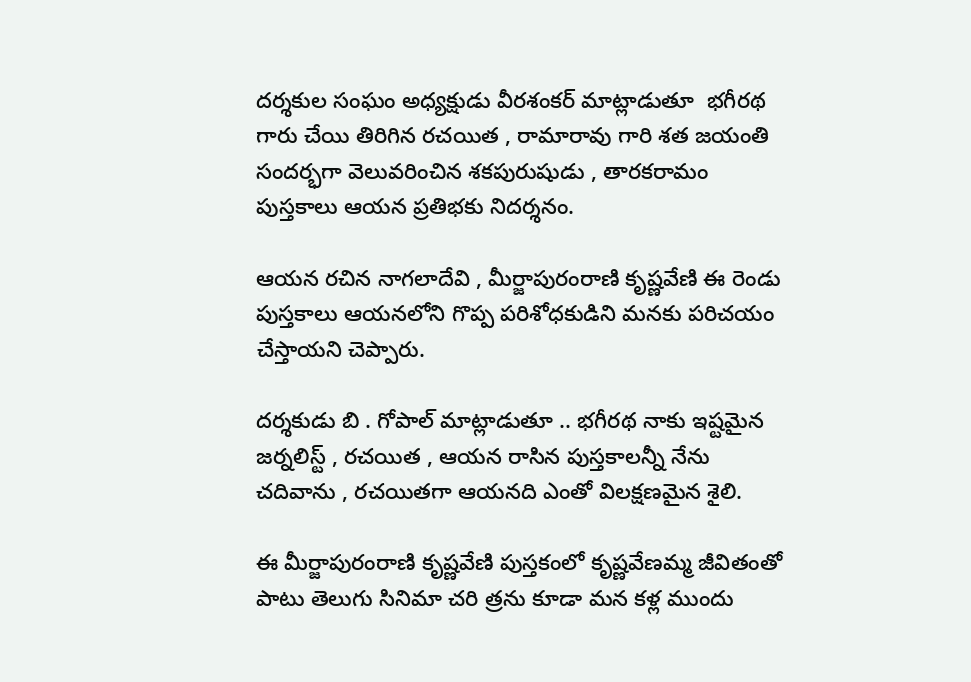దర్శకుల సంఘం అధ్యక్షుడు వీరశంకర్ మాట్లాడుతూ  భగీరథ గారు చేయి తిరిగిన రచయిత , రామారావు గారి శత జయంతి సందర్భగా వెలువరించిన శకపురుషుడు , తారకరామం పుస్తకాలు ఆయన ప్రతిభకు నిదర్శనం.

ఆయన రచిన నాగలాదేవి , మీర్జాపురంరాణి కృష్ణవేణి ఈ రెండు పుస్తకాలు ఆయనలోని గొప్ప పరిశోధకుడిని మనకు పరిచయం చేస్తాయని చెప్పారు.

దర్శకుడు బి . గోపాల్ మాట్లాడుతూ .. భగీరథ నాకు ఇష్టమైన జర్నలిస్ట్ , రచయిత , ఆయన రాసిన పుస్తకాలన్నీ నేను చదివాను , రచయితగా ఆయనది ఎంతో విలక్షణమైన శైలి.

ఈ మీర్జాపురంరాణి కృష్ణవేణి పుస్తకంలో కృష్ణవేణమ్మ జీవితంతో పాటు తెలుగు సినిమా చరి త్రను కూడా మన కళ్ల ముందు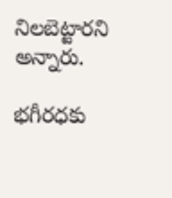నిలబెట్టారని అన్నారు.

భగీరధకు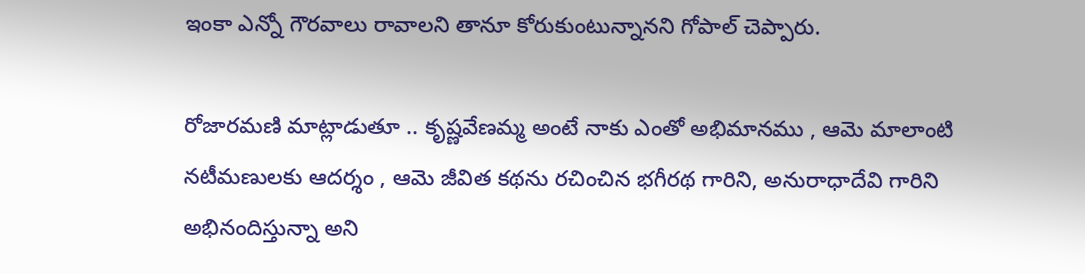ఇంకా ఎన్నో గౌరవాలు రావాలని తానూ కోరుకుంటున్నానని గోపాల్ చెప్పారు.

రోజారమణి మాట్లాడుతూ .. కృష్ణవేణమ్మ అంటే నాకు ఎంతో అభిమానము , ఆమె మాలాంటి నటీమణులకు ఆదర్శం , ఆమె జీవిత కథను రచించిన భగీరథ గారిని, అనురాధాదేవి గారిని అభినందిస్తున్నా అని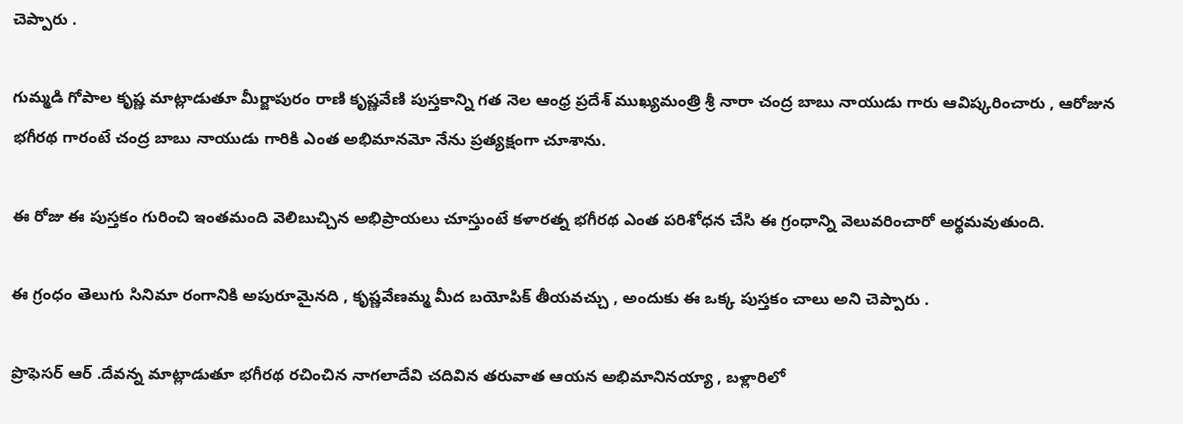చెప్పారు .

గుమ్మడి గోపాల కృష్ణ మాట్లాడుతూ మీర్జాపురం రాణి కృష్ణవేణి పుస్తకాన్ని గత నెల ఆంధ్ర ప్రదేశ్ ముఖ్యమంత్రి శ్రీ నారా చంద్ర బాబు నాయుడు గారు ఆవిష్కరించారు , ఆరోజున భగీరథ గారంటే చంద్ర బాబు నాయుడు గారికి ఎంత అభిమానమో నేను ప్రత్యక్షంగా చూశాను.

ఈ రోజు ఈ పుస్తకం గురించి ఇంతమంది వెలిబుచ్చిన అభిప్రాయలు చూస్తుంటే కళారత్న భగీరథ ఎంత పరిశోధన చేసి ఈ గ్రంధాన్ని వెలువరించారో అర్థమవుతుంది.

ఈ గ్రంధం తెలుగు సినిమా రంగానికి అపురూమైనది , కృష్ణవేణమ్మ మీద బయోపిక్ తీయవచ్చు , అందుకు ఈ ఒక్క పుస్తకం చాలు అని చెప్పారు .

ప్రొఫెసర్ ఆర్ .దేవన్న మాట్లాడుతూ భగీరథ రచించిన నాగలాదేవి చదివిన తరువాత ఆయన అభిమానినయ్యా , బళ్లారిలో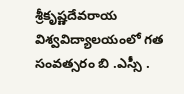శ్రీకృష్ణదేవరాయ విశ్వవిద్యాలయంలో గత సంవత్సరం బి .ఎస్సీ .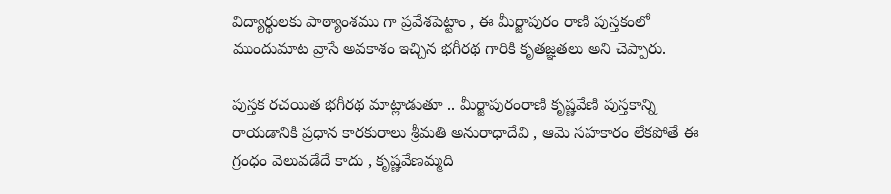విద్యార్థులకు పాఠ్యాంశము గా ప్రవేశపెట్టాం , ఈ మీర్జాపురం రాణి పుస్తకంలో ముందుమాట వ్రాసే అవకాశం ఇచ్చిన భగీరథ గారికి కృతజ్ఞతలు అని చెప్పారు.

పుస్తక రచయిత భగీరథ మాట్లాడుతూ .. మీర్జాపురంరాణి కృష్ణవేణి పుస్తకాన్ని రాయడానికి ప్రధాన కారకురాలు శ్రీమతి అనురాధాదేవి , ఆమె సహకారం లేకపోతే ఈ గ్రంధం వెలువడేదే కాదు , కృష్ణవేణమ్మది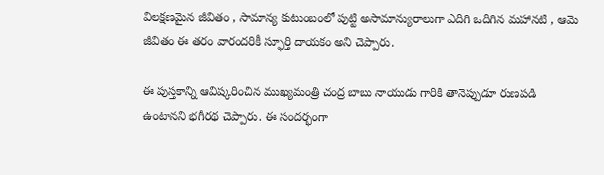విలక్షణమైన జీవితం , సామాన్య కుటుంబంలో పుట్టి అసామాన్యురాలుగా ఎదిగి ఒదిగిన మహానటి , ఆమె జీవితం ఈ తరం వారందరికీ స్ఫూర్తి దాయకం అని చెప్పారు.

ఈ పుస్తకాన్ని ఆవిష్కరించిన ముఖ్యమంత్రి చంద్ర బాబు నాయుడు గారికి తానెప్పుడూ రుణపడి ఉంటానని భగీరథ చెప్పారు. ఈ సందర్భంగా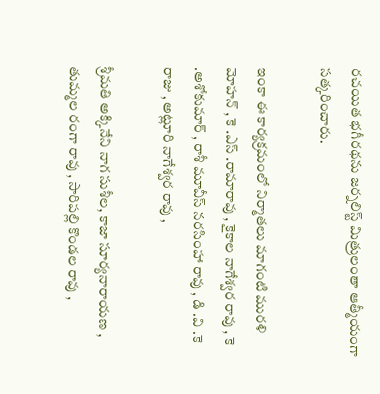రచయిత భగీరథను జర్నలిస్ట్ మిత్రులంతా ఆత్మీయంగా సత్కరించారు.

ఇంకా ఈ కార్యక్రమంలో నిర్మాతలు మాగంటి మురళి మోహన్ , కె .ఎస్ .రామారావు , కైకాల నాగేశ్వర రావు , కె .అశోకుమార్ , రాశీ మూవీస్ నరసింహా రావు , డి .వి .కె రాజు , అట్లూరి నాగేశ్వర రావు ,

శ్రీమతి అక్కినేని నాగ సుశీల, కాజా సూర్యనారాయణ , తుమ్మల రంగా రావు , సారిపల్లి కొండల రావు ,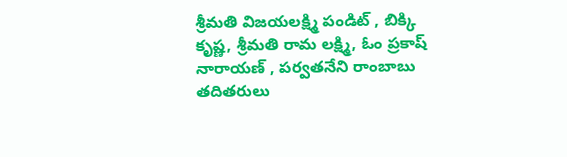శ్రీమతి విజయలక్ష్మి పండిట్ , బిక్కి కృష్ణ, శ్రీమతి రామ లక్ష్మి, ఓం ప్రకాష్ నారాయణ్ , పర్వతనేని రాంబాబు తదితరులు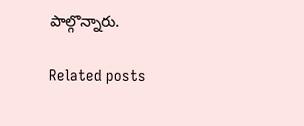పాల్గొన్నారు.

Related posts